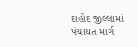દાહોદ જીલ્લામાં પંચાયત માર્ગ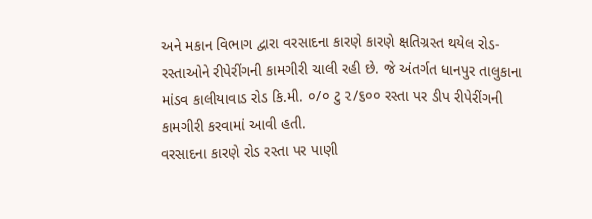અને મકાન વિભાગ દ્વારા વરસાદના કારણે કારણે ક્ષતિગ્રસ્ત થયેલ રોડ-રસ્તાઓને રીપેરીંગની કામગીરી ચાલી રહી છે. જે અંતર્ગત ધાનપુર તાલુકાના માંડવ કાલીયાવાડ રોડ કિ.મી. ૦/૦ ટુ ૨/૬૦૦ રસ્તા પર ડીપ રીપેરીંગની કામગીરી કરવામાં આવી હતી.
વરસાદના કારણે રોડ રસ્તા પર પાણી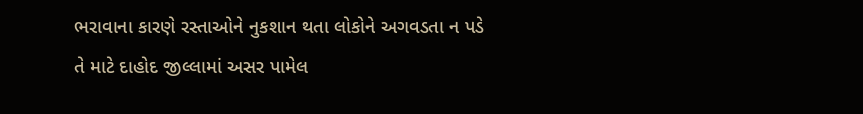ભરાવાના કારણે રસ્તાઓને નુકશાન થતા લોકોને અગવડતા ન પડે તે માટે દાહોદ જીલ્લામાં અસર પામેલ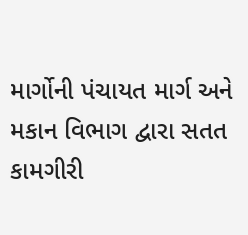માર્ગોની પંચાયત માર્ગ અને મકાન વિભાગ દ્વારા સતત કામગીરી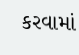કરવામાં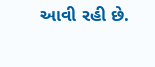આવી રહી છે.